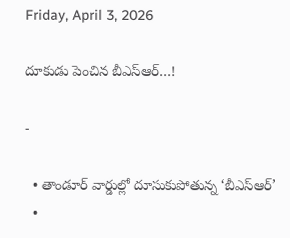Friday, April 3, 2026

దూకుడు పెంచిన బీఎస్ఆర్…!

-

  • తాండూర్ వార్డుల్లో దూసుకుపోతున్న ‘బీఎస్ఆర్’
  •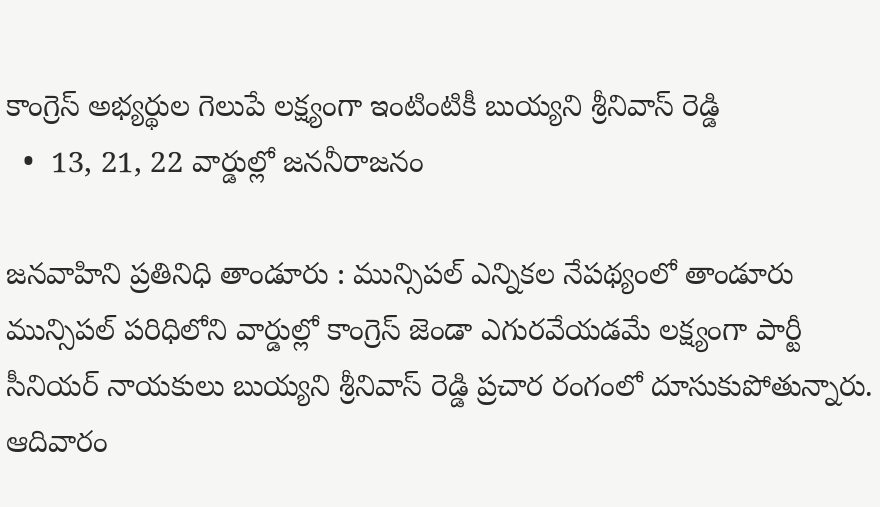కాంగ్రెస్ అభ్యర్థుల గెలుపే లక్ష్యంగా ఇంటింటికీ బుయ్యని శ్రీనివాస్ రెడ్డి
  •  13, 21, 22 వార్డుల్లో జననీరాజనం

జనవాహిని ప్రతినిధి తాండూరు : మున్సిపల్ ఎన్నికల నేపథ్యంలో తాండూరు మున్సిపల్ పరిధిలోని వార్డుల్లో కాంగ్రెస్ జెండా ఎగురవేయడమే లక్ష్యంగా పార్టీ సీనియర్ నాయకులు బుయ్యని శ్రీనివాస్ రెడ్డి ప్రచార రంగంలో దూసుకుపోతున్నారు. ఆదివారం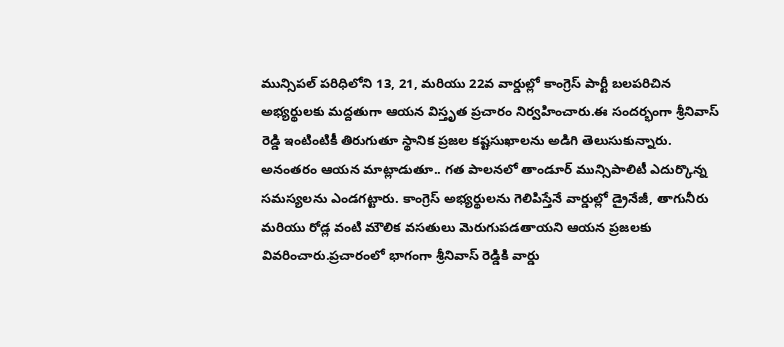మున్సిపల్ పరిధిలోని 13, 21, మరియు 22వ వార్డుల్లో కాంగ్రెస్ పార్టీ బలపరిచిన అభ్యర్థులకు మద్దతుగా ఆయన విస్తృత ప్రచారం నిర్వహించారు.ఈ సందర్భంగా శ్రీనివాస్ రెడ్డి ఇంటింటికీ తిరుగుతూ స్థానిక ప్రజల కష్టసుఖాలను అడిగి తెలుసుకున్నారు. అనంతరం ఆయన మాట్లాడుతూ.. గత పాలనలో తాండూర్ మున్సిపాలిటీ ఎదుర్కొన్న సమస్యలను ఎండగట్టారు. కాంగ్రెస్ అభ్యర్థులను గెలిపిస్తేనే వార్డుల్లో డ్రైనేజీ, తాగునీరు మరియు రోడ్ల వంటి మౌలిక వసతులు మెరుగుపడతాయని ఆయన ప్రజలకు వివరించారు.ప్రచారంలో భాగంగా శ్రీనివాస్ రెడ్డికి వార్డు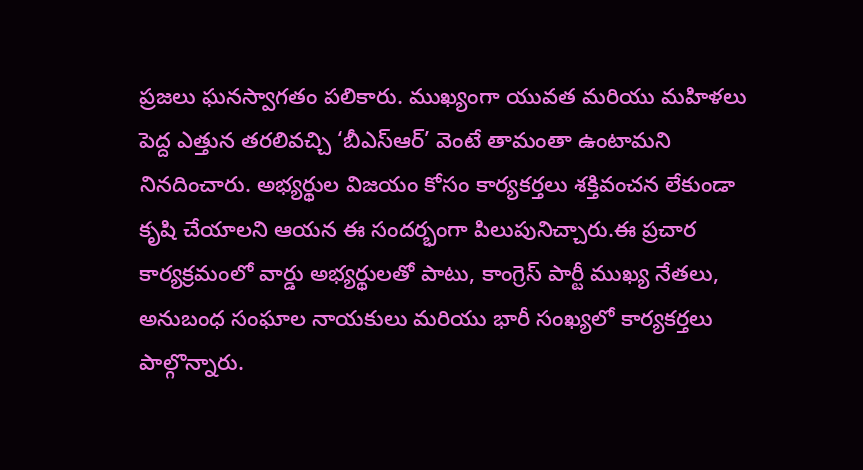ప్రజలు ఘనస్వాగతం పలికారు. ముఖ్యంగా యువత మరియు మహిళలు పెద్ద ఎత్తున తరలివచ్చి ‘బీఎస్ఆర్’ వెంటే తామంతా ఉంటామని నినదించారు. అభ్యర్థుల విజయం కోసం కార్యకర్తలు శక్తివంచన లేకుండా కృషి చేయాలని ఆయన ఈ సందర్భంగా పిలుపునిచ్చారు.ఈ ప్రచార కార్యక్రమంలో వార్డు అభ్యర్థులతో పాటు, కాంగ్రెస్ పార్టీ ముఖ్య నేతలు, అనుబంధ సంఘాల నాయకులు మరియు భారీ సంఖ్యలో కార్యకర్తలు పాల్గొన్నారు.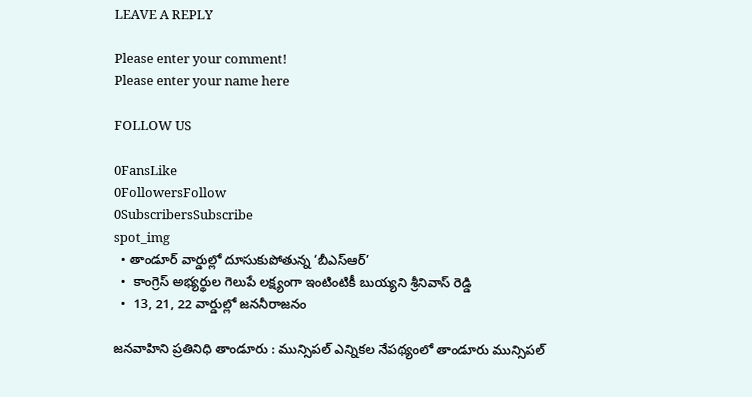LEAVE A REPLY

Please enter your comment!
Please enter your name here

FOLLOW US

0FansLike
0FollowersFollow
0SubscribersSubscribe
spot_img
  • తాండూర్ వార్డుల్లో దూసుకుపోతున్న ‘బీఎస్ఆర్’
  •  కాంగ్రెస్ అభ్యర్థుల గెలుపే లక్ష్యంగా ఇంటింటికీ బుయ్యని శ్రీనివాస్ రెడ్డి
  •  13, 21, 22 వార్డుల్లో జననీరాజనం

జనవాహిని ప్రతినిధి తాండూరు : మున్సిపల్ ఎన్నికల నేపథ్యంలో తాండూరు మున్సిపల్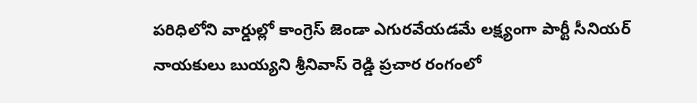పరిధిలోని వార్డుల్లో కాంగ్రెస్ జెండా ఎగురవేయడమే లక్ష్యంగా పార్టీ సీనియర్ నాయకులు బుయ్యని శ్రీనివాస్ రెడ్డి ప్రచార రంగంలో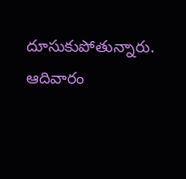దూసుకుపోతున్నారు. ఆదివారం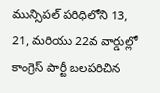మున్సిపల్ పరిధిలోని 13, 21, మరియు 22వ వార్డుల్లో కాంగ్రెస్ పార్టీ బలపరిచిన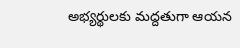అభ్యర్థులకు మద్దతుగా ఆయన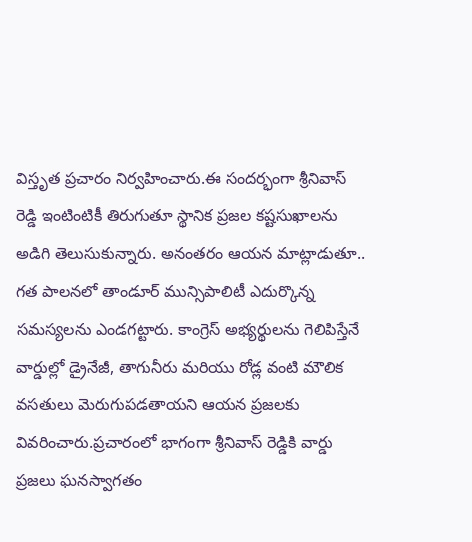విస్తృత ప్రచారం నిర్వహించారు.ఈ సందర్భంగా శ్రీనివాస్ రెడ్డి ఇంటింటికీ తిరుగుతూ స్థానిక ప్రజల కష్టసుఖాలను అడిగి తెలుసుకున్నారు. అనంతరం ఆయన మాట్లాడుతూ.. గత పాలనలో తాండూర్ మున్సిపాలిటీ ఎదుర్కొన్న సమస్యలను ఎండగట్టారు. కాంగ్రెస్ అభ్యర్థులను గెలిపిస్తేనే వార్డుల్లో డ్రైనేజీ, తాగునీరు మరియు రోడ్ల వంటి మౌలిక వసతులు మెరుగుపడతాయని ఆయన ప్రజలకు వివరించారు.ప్రచారంలో భాగంగా శ్రీనివాస్ రెడ్డికి వార్డు ప్రజలు ఘనస్వాగతం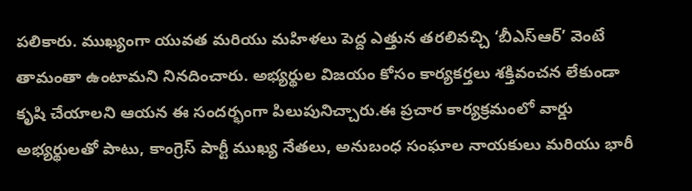పలికారు. ముఖ్యంగా యువత మరియు మహిళలు పెద్ద ఎత్తున తరలివచ్చి ‘బీఎస్ఆర్’ వెంటే తామంతా ఉంటామని నినదించారు. అభ్యర్థుల విజయం కోసం కార్యకర్తలు శక్తివంచన లేకుండా కృషి చేయాలని ఆయన ఈ సందర్భంగా పిలుపునిచ్చారు.ఈ ప్రచార కార్యక్రమంలో వార్డు అభ్యర్థులతో పాటు, కాంగ్రెస్ పార్టీ ముఖ్య నేతలు, అనుబంధ సంఘాల నాయకులు మరియు భారీ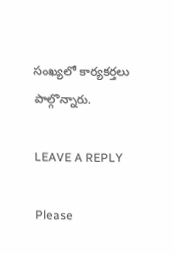సంఖ్యలో కార్యకర్తలు పాల్గొన్నారు.

LEAVE A REPLY

Please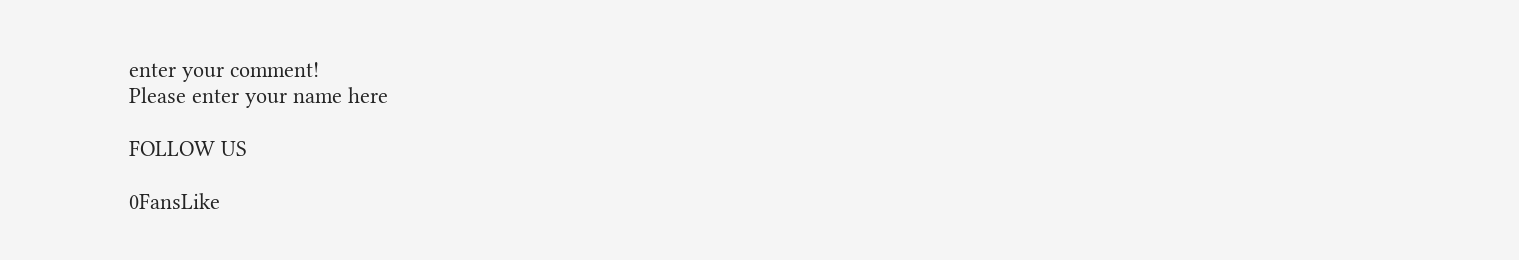enter your comment!
Please enter your name here

FOLLOW US

0FansLike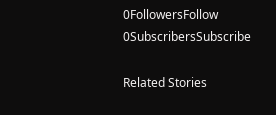0FollowersFollow
0SubscribersSubscribe

Related Stories